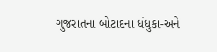ગુજરાતના બોટાદના ધંધુકા-અને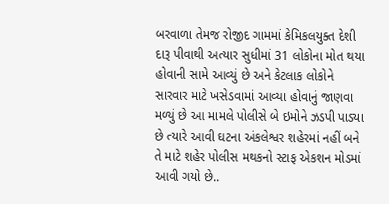બરવાળા તેમજ રોજીદ ગામમાં કેમિકલયુક્ત દેશી દારૂ પીવાથી અત્યાર સુધીમાં 31 લોકોના મોત થયા હોવાની સામે આવ્યું છે અને કેટલાક લોકોને સારવાર માટે ખસેડવામાં આવ્યા હોવાનું જાણવા મળ્યું છે આ મામલે પોલીસે બે ઇમોને ઝડપી પાડ્યા છે ત્યારે આવી ઘટના અંકલેશ્વર શહેરમાં નહીં બને તે માટે શહેર પોલીસ મથકનો સ્ટાફ એકશન મોડમાં આવી ગયો છે..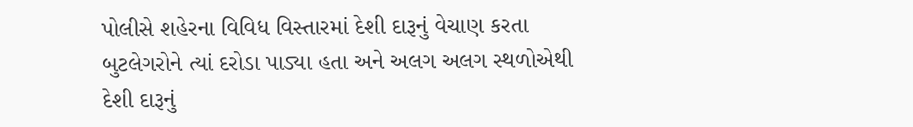પોલીસે શહેરના વિવિધ વિસ્તારમાં દેશી દારૂનું વેચાણ કરતા બુટલેગરોને ત્યાં દરોડા પાડ્યા હતા અને અલગ અલગ સ્થળોએથી દેશી દારૂનું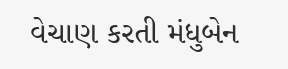વેચાણ કરતી મંધુબેન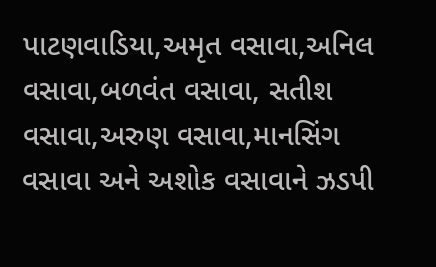પાટણવાડિયા,અમૃત વસાવા,અનિલ વસાવા,બળવંત વસાવા, સતીશ વસાવા,અરુણ વસાવા,માનસિંગ વસાવા અને અશોક વસાવાને ઝડપી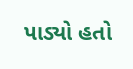પાડ્યો હતો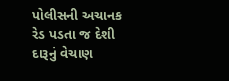પોલીસની અચાનક રેડ પડતા જ દેશી દારૂનું વેચાણ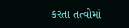કરતા તત્વોમાં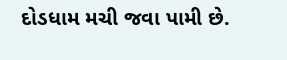દોડધામ મચી જવા પામી છે.